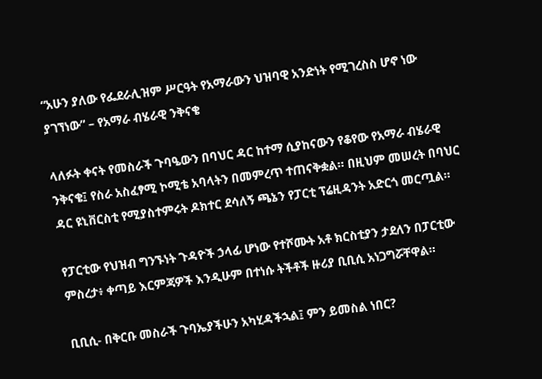“አሁን ያለው የፌደራሊዝም ሥርዓት የአማራውን ህዝባዊ አንድነት የሚገረስስ ሆኖ ነው ያገኘነው” – የአማራ ብሄራዊ ንቅናቄ

ላለፉት ቀናት የመስራች ጉባዔውን በባህር ዳር ከተማ ሲያከናውን የቆየው የአማራ ብሄራዊ ንቅናቄ፤ የስራ አስፈፃሚ ኮሚቴ አባላትን በመምረጥ ተጠናቅቋል። በዚህም መሠረት በባህር ዳር ዩኒቨርስቲ የሚያስተምሩት ዶክተር ደሳለኝ ጫኔን የፓርቲ ፕሬዚዳንት አድርጎ መርጧል።

የፓርቲው የህዝብ ግንኙነት ጉዳዮች ኃላፊ ሆነው የተሾሙት አቶ ክርስቲያን ታደለን በፓርቲው ምስረታ፥ ቀጣይ እርምጃዎች እንዲሁም በተነሱ ትችቶች ዙሪያ ቢቢሲ አነጋግሯቸዋል።

ቢቢሲ- በቅርቡ መስራች ጉባኤያችሁን አካሂዳችኋል፤ ምን ይመስል ነበር?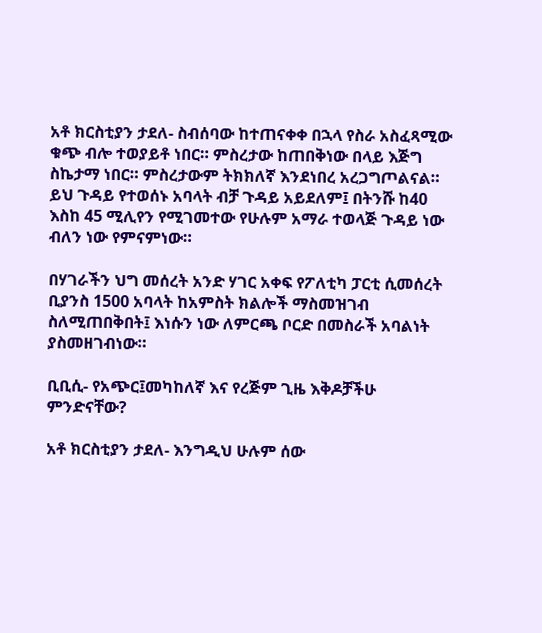አቶ ክርስቲያን ታደለ- ስብሰባው ከተጠናቀቀ በኋላ የስራ አስፈጻሚው ቁጭ ብሎ ተወያይቶ ነበር። ምስረታው ከጠበቅነው በላይ እጅግ ስኬታማ ነበር። ምስረታውም ትክክለኛ እንደነበረ አረጋግጦልናል። ይህ ጉዳይ የተወሰኑ አባላት ብቻ ጉዳይ አይደለም፤ በትንሹ ከ40 እስከ 45 ሚሊየን የሚገመተው የሁሉም አማራ ተወላጅ ጉዳይ ነው ብለን ነው የምናምነው።

በሃገራችን ህግ መሰረት አንድ ሃገር አቀፍ የፖለቲካ ፓርቲ ሲመሰረት ቢያንስ 1500 አባላት ከአምስት ክልሎች ማስመዝገብ ስለሚጠበቅበት፤ እነሱን ነው ለምርጫ ቦርድ በመስራች አባልነት ያስመዘገብነው።

ቢቢሲ- የአጭር፤መካከለኛ እና የረጅም ጊዜ እቅዶቻችሁ ምንድናቸው?

አቶ ክርስቲያን ታደለ- እንግዲህ ሁሉም ሰው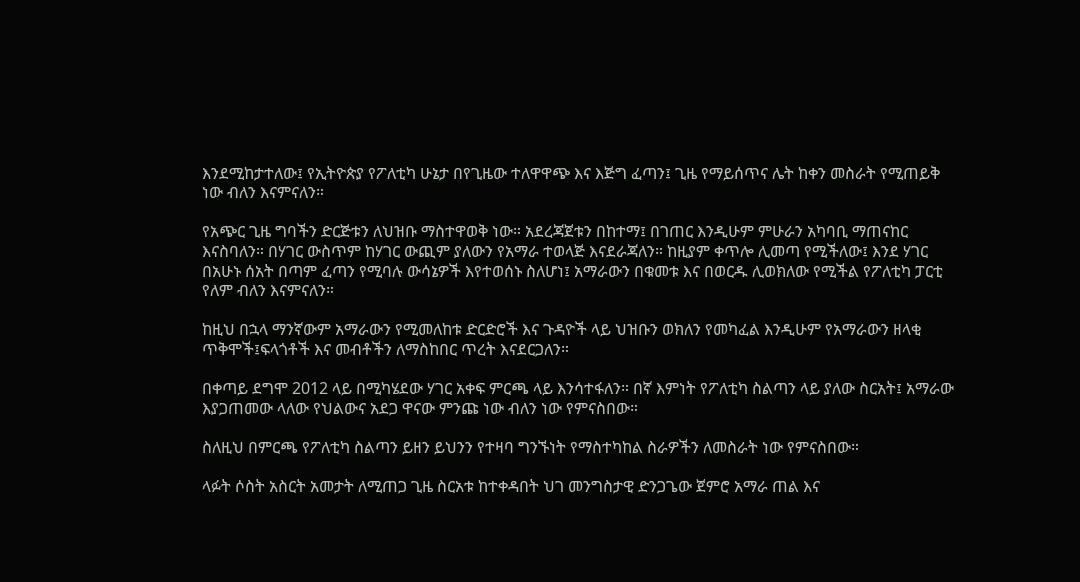እንደሚከታተለው፤ የኢትዮጵያ የፖለቲካ ሁኔታ በየጊዜው ተለዋዋጭ እና እጅግ ፈጣን፤ ጊዜ የማይሰጥና ሌት ከቀን መስራት የሚጠይቅ ነው ብለን እናምናለን።

የአጭር ጊዜ ግባችን ድርጅቱን ለህዝቡ ማስተዋወቅ ነው። አደረጃጀቱን በከተማ፤ በገጠር እንዲሁም ምሁራን አካባቢ ማጠናከር እናስባለን። በሃገር ውስጥም ከሃገር ውጪም ያለውን የአማራ ተወላጅ እናደራጃለን። ከዚያም ቀጥሎ ሊመጣ የሚችለው፤ እንደ ሃገር በአሁኑ ሰአት በጣም ፈጣን የሚባሉ ውሳኔዎች እየተወሰኑ ስለሆነ፤ አማራውን በቁመቱ እና በወርዱ ሊወክለው የሚችል የፖለቲካ ፓርቲ የለም ብለን እናምናለን።

ከዚህ በኋላ ማንኛውም አማራውን የሚመለከቱ ድርድሮች እና ጉዳዮች ላይ ህዝቡን ወክለን የመካፈል እንዲሁም የአማራውን ዘላቂ ጥቅሞች፤ፍላጎቶች እና መብቶችን ለማስከበር ጥረት እናደርጋለን።

በቀጣይ ደግሞ 2012 ላይ በሚካሄደው ሃገር አቀፍ ምርጫ ላይ እንሳተፋለን። በኛ እምነት የፖለቲካ ስልጣን ላይ ያለው ስርአት፤ አማራው እያጋጠመው ላለው የህልውና አደጋ ዋናው ምንጩ ነው ብለን ነው የምናስበው።

ስለዚህ በምርጫ የፖለቲካ ስልጣን ይዘን ይህንን የተዛባ ግንኙነት የማስተካከል ስራዎችን ለመስራት ነው የምናስበው።

ላፉት ሶስት አስርት አመታት ለሚጠጋ ጊዜ ስርአቱ ከተቀዳበት ህገ መንግስታዊ ድንጋጌው ጀምሮ አማራ ጠል እና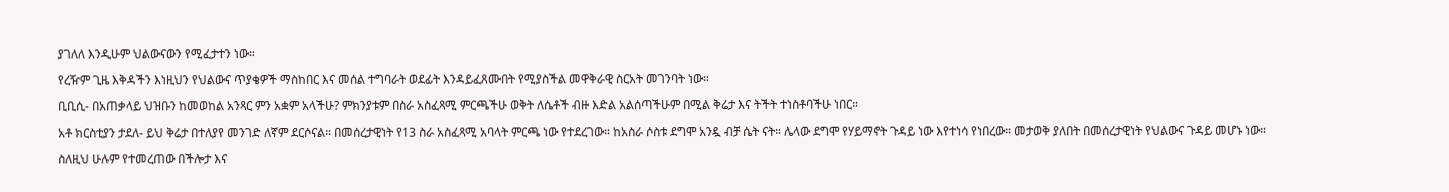ያገለለ እንዲሁም ህልውናውን የሚፈታተን ነው።

የረዥም ጊዜ እቅዳችን እነዚህን የህልውና ጥያቄዎች ማስከበር እና መሰል ተግባራት ወደፊት እንዳይፈጸሙበት የሚያስችል መዋቅራዊ ስርአት መገንባት ነው።

ቢቢሲ- በአጠቃላይ ህዝቡን ከመወከል አንጻር ምን አቋም አላችሁ? ምክንያቱም በስራ አስፈጻሚ ምርጫችሁ ወቅት ለሴቶች ብዙ እድል አልሰጣችሁም በሚል ቅሬታ እና ትችት ተነስቶባችሁ ነበር።

አቶ ክርስቲያን ታደለ- ይህ ቅሬታ በተለያየ መንገድ ለኛም ደርሶናል። በመሰረታዊነት የ13 ስራ አስፈጻሚ አባላት ምርጫ ነው የተደረገው። ከአስራ ሶስቱ ደግሞ አንዷ ብቻ ሴት ናት። ሌላው ደግሞ የሃይማኖት ጉዳይ ነው እየተነሳ የነበረው። መታወቅ ያለበት በመሰረታዊነት የህልውና ጉዳይ መሆኑ ነው።

ስለዚህ ሁሉም የተመረጠው በችሎታ እና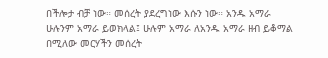በችሎታ ብቻ ነው። መሰረት ያደረግነው እሱን ነው። አንዱ አማራ ሁሉንም አማራ ይወክላል፤ ሁሉም አማራ ለአንዱ አማራ ዘብ ይቆማል በሚለው መርሃችን መሰረት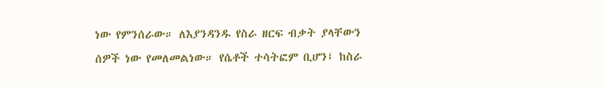ነው የምንሰራው። ለእያንዳንዱ የስራ ዘርፍ ብቃት ያላቸውን ሰዎች ነው የመለመልነው። የሴቶች ተሳትፎም ቢሆን፤ ከስራ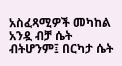አስፈጻሚዎች መካከል አንዷ ብቻ ሴት ብትሆንም፤ በርካታ ሴት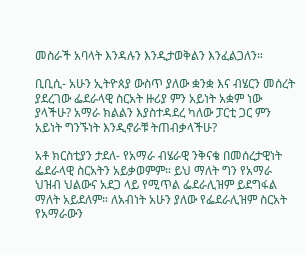መስራች አባላት እንዳሉን እንዲታወቅልን እንፈልጋለን።

ቢቢሲ- አሁን ኢትዮጰያ ውስጥ ያለው ቋንቋ እና ብሄርን መሰረት ያደረገው ፌደራላዊ ስርአት ዙሪያ ምን አይነት አቋም ነው ያላችሁ? አማራ ክልልን እያስተዳደረ ካለው ፓርቲ ጋር ምን አይነት ግንኙነት እንዲኖራቹ ትጠብቃላችሁ?

አቶ ክርስቲያን ታደለ- የአማራ ብሄራዊ ንቅናቄ በመሰረታዊነት ፌደራላዊ ስርአትን አይቃወምም። ይህ ማለት ግን የአማራ ህዝብ ህልውና አደጋ ላይ የሚጥል ፌደራሊዝም ይደግፋል ማለት አይደለም። ለአብነት አሁን ያለው የፌደራሊዝም ስርአት የአማራውን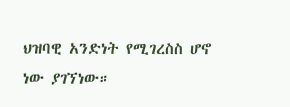ህዝባዊ አንድነት የሚገረስስ ሆኖ ነው ያገኘነው።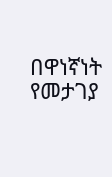በዋነኛነት የመታገያ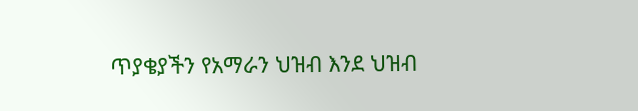ጥያቄያችን የአማራን ህዝብ እንደ ህዝብ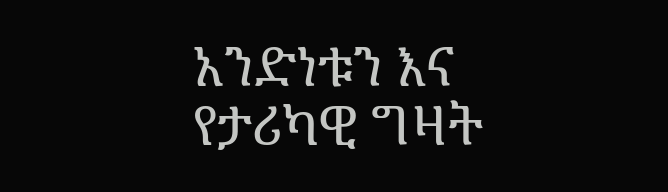አንድነቱን እና የታሪካዊ ግዛት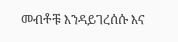መብቶቹ እንዳይገረሰሱ እና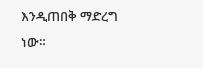እንዲጠበቅ ማድረግ ነው።